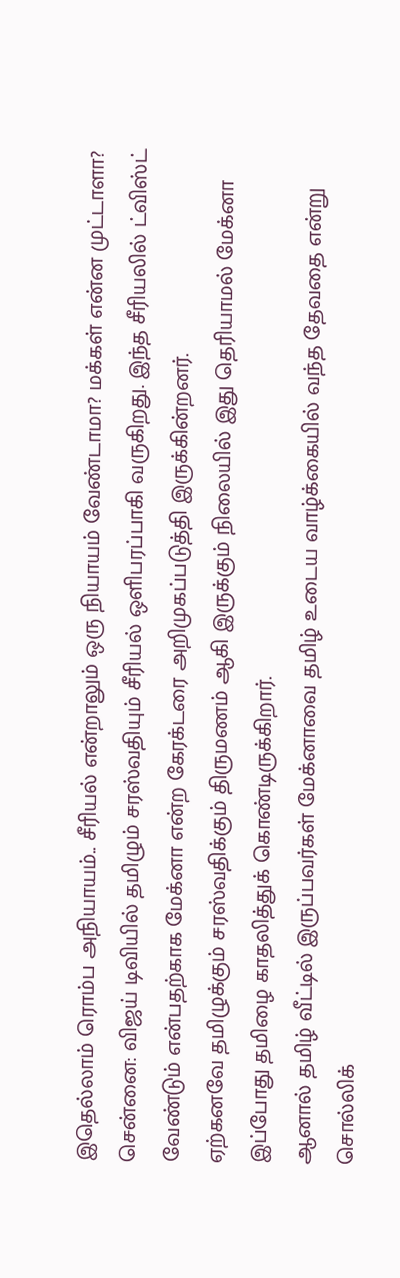இதெல்லாம் ரொம்ப அநியாயம்.. சீரியல் என்றாலும் ஒரு நியாயம் வேண்டாமா? மக்கள் என்ன முட்டாளா?
சென்னை: விஜய் டிவியில் தமிழும் சரஸ்வதியும் சீரியல் ஒளிபரப்பாகி வருகிறது. இந்த சீரியலில் ட்விஸ்ட் வேண்டும் என்பதற்காக மேக்னா என்ற கேரக்டரை அறிமுகப்படுத்தி இருக்கின்றனர்.
ஏற்கனவே தமிழுக்கும் சரஸ்வதிக்கும் திருமணம் ஆகி இருக்கும் நிலையில் இது தெரியாமல் மேக்னா இப்போது தமிழை காதலித்துக் கொண்டிருக்கிறார்.
ஆனால் தமிழ் வீட்டில் இருப்பவர்கள் மேக்னாவை தமிழ் உடைய வாழ்க்கையில் வந்த தேவதை என்று சொல்லிக்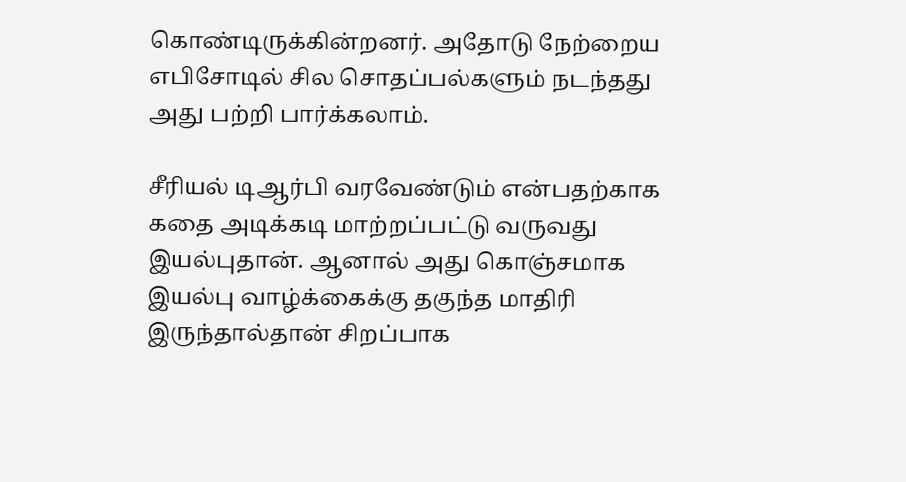கொண்டிருக்கின்றனர். அதோடு நேற்றைய எபிசோடில் சில சொதப்பல்களும் நடந்தது அது பற்றி பார்க்கலாம்.

சீரியல் டிஆர்பி வரவேண்டும் என்பதற்காக கதை அடிக்கடி மாற்றப்பட்டு வருவது இயல்புதான். ஆனால் அது கொஞ்சமாக இயல்பு வாழ்க்கைக்கு தகுந்த மாதிரி இருந்தால்தான் சிறப்பாக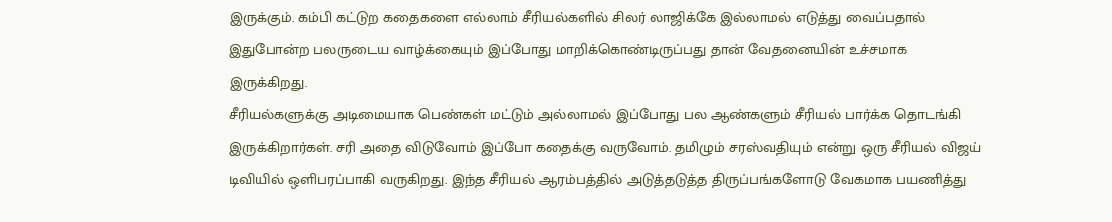இருக்கும். கம்பி கட்டுற கதைகளை எல்லாம் சீரியல்களில் சிலர் லாஜிக்கே இல்லாமல் எடுத்து வைப்பதால் இதுபோன்ற பலருடைய வாழ்க்கையும் இப்போது மாறிக்கொண்டிருப்பது தான் வேதனையின் உச்சமாக இருக்கிறது.
சீரியல்களுக்கு அடிமையாக பெண்கள் மட்டும் அல்லாமல் இப்போது பல ஆண்களும் சீரியல் பார்க்க தொடங்கி இருக்கிறார்கள். சரி அதை விடுவோம் இப்போ கதைக்கு வருவோம். தமிழும் சரஸ்வதியும் என்று ஒரு சீரியல் விஜய் டிவியில் ஒளிபரப்பாகி வருகிறது. இந்த சீரியல் ஆரம்பத்தில் அடுத்தடுத்த திருப்பங்களோடு வேகமாக பயணித்து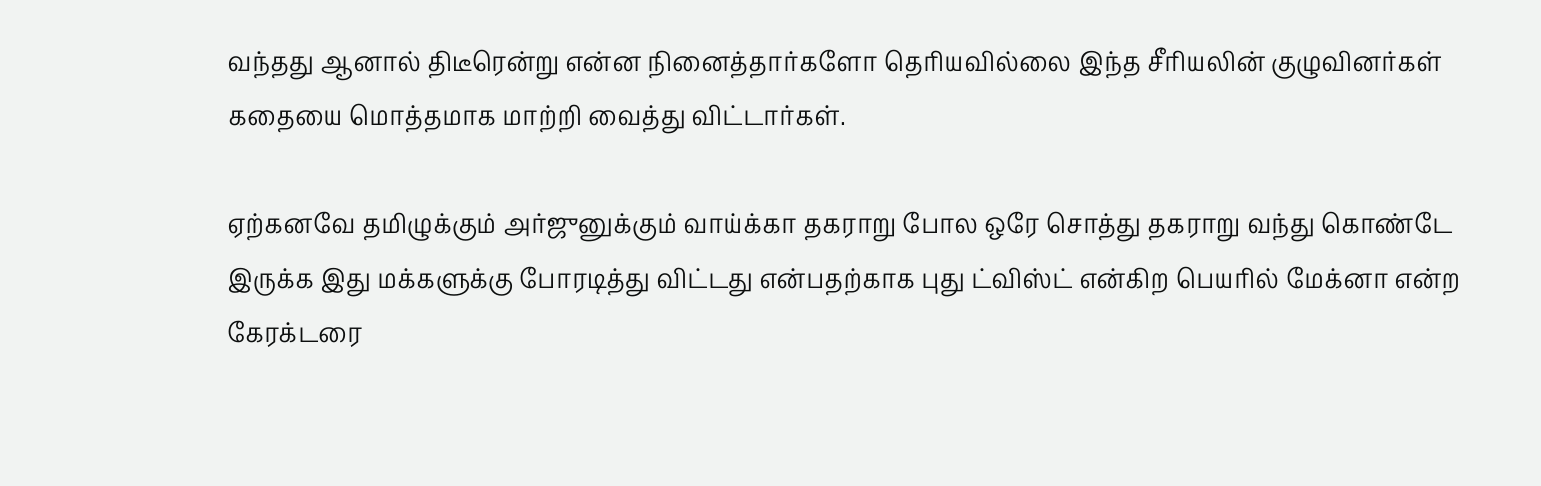வந்தது ஆனால் திடீரென்று என்ன நினைத்தார்களோ தெரியவில்லை இந்த சீரியலின் குழுவினர்கள் கதையை மொத்தமாக மாற்றி வைத்து விட்டார்கள்.

ஏற்கனவே தமிழுக்கும் அர்ஜுனுக்கும் வாய்க்கா தகராறு போல ஒரே சொத்து தகராறு வந்து கொண்டே இருக்க இது மக்களுக்கு போரடித்து விட்டது என்பதற்காக புது ட்விஸ்ட் என்கிற பெயரில் மேக்னா என்ற கேரக்டரை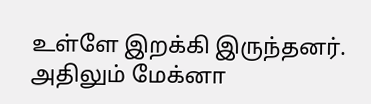உள்ளே இறக்கி இருந்தனர். அதிலும் மேக்னா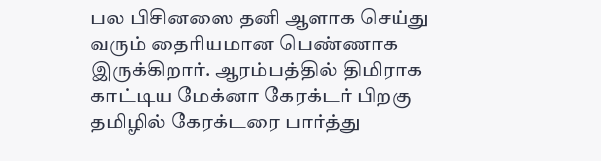பல பிசினஸை தனி ஆளாக செய்து வரும் தைரியமான பெண்ணாக இருக்கிறார். ஆரம்பத்தில் திமிராக காட்டிய மேக்னா கேரக்டர் பிறகு தமிழில் கேரக்டரை பார்த்து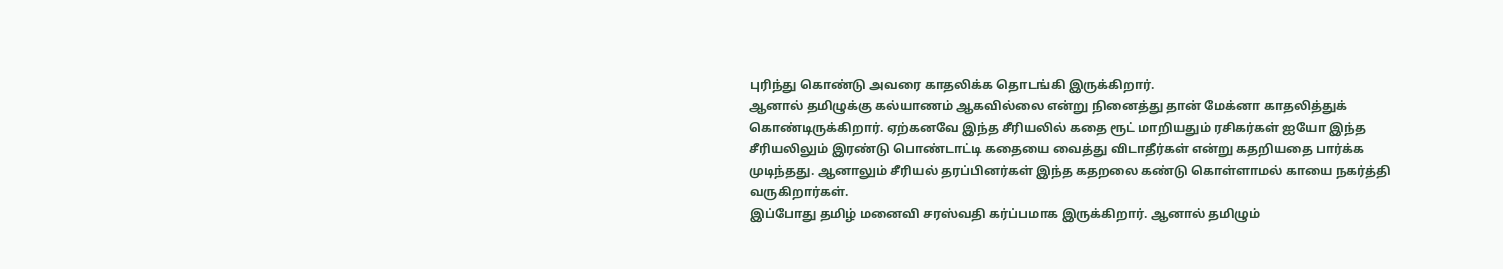புரிந்து கொண்டு அவரை காதலிக்க தொடங்கி இருக்கிறார்.
ஆனால் தமிழுக்கு கல்யாணம் ஆகவில்லை என்று நினைத்து தான் மேக்னா காதலித்துக் கொண்டிருக்கிறார். ஏற்கனவே இந்த சீரியலில் கதை ரூட் மாறியதும் ரசிகர்கள் ஐயோ இந்த சீரியலிலும் இரண்டு பொண்டாட்டி கதையை வைத்து விடாதீர்கள் என்று கதறியதை பார்க்க முடிந்தது. ஆனாலும் சீரியல் தரப்பினர்கள் இந்த கதறலை கண்டு கொள்ளாமல் காயை நகர்த்தி வருகிறார்கள்.
இப்போது தமிழ் மனைவி சரஸ்வதி கர்ப்பமாக இருக்கிறார். ஆனால் தமிழும்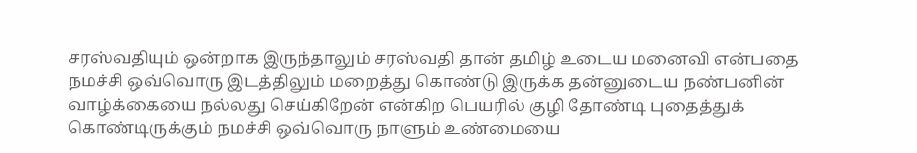சரஸ்வதியும் ஒன்றாக இருந்தாலும் சரஸ்வதி தான் தமிழ் உடைய மனைவி என்பதை நமச்சி ஒவ்வொரு இடத்திலும் மறைத்து கொண்டு இருக்க தன்னுடைய நண்பனின் வாழ்க்கையை நல்லது செய்கிறேன் என்கிற பெயரில் குழி தோண்டி புதைத்துக் கொண்டிருக்கும் நமச்சி ஒவ்வொரு நாளும் உண்மையை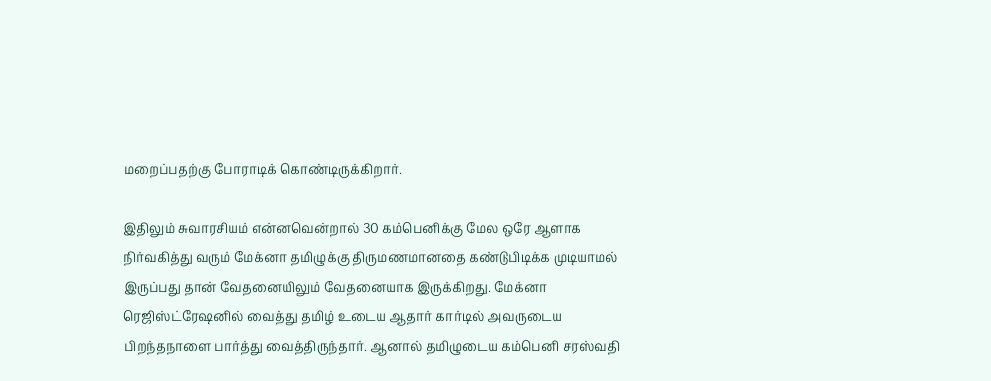மறைப்பதற்கு போராடிக் கொண்டிருக்கிறார்.

இதிலும் சுவாரசியம் என்னவென்றால் 30 கம்பெனிக்கு மேல ஒரே ஆளாக நிர்வகித்து வரும் மேக்னா தமிழுக்கு திருமணமானதை கண்டுபிடிக்க முடியாமல் இருப்பது தான் வேதனையிலும் வேதனையாக இருக்கிறது. மேக்னா ரெஜிஸ்ட்ரேஷனில் வைத்து தமிழ் உடைய ஆதார் கார்டில் அவருடைய பிறந்தநாளை பார்த்து வைத்திருந்தார். ஆனால் தமிழுடைய கம்பெனி சரஸ்வதி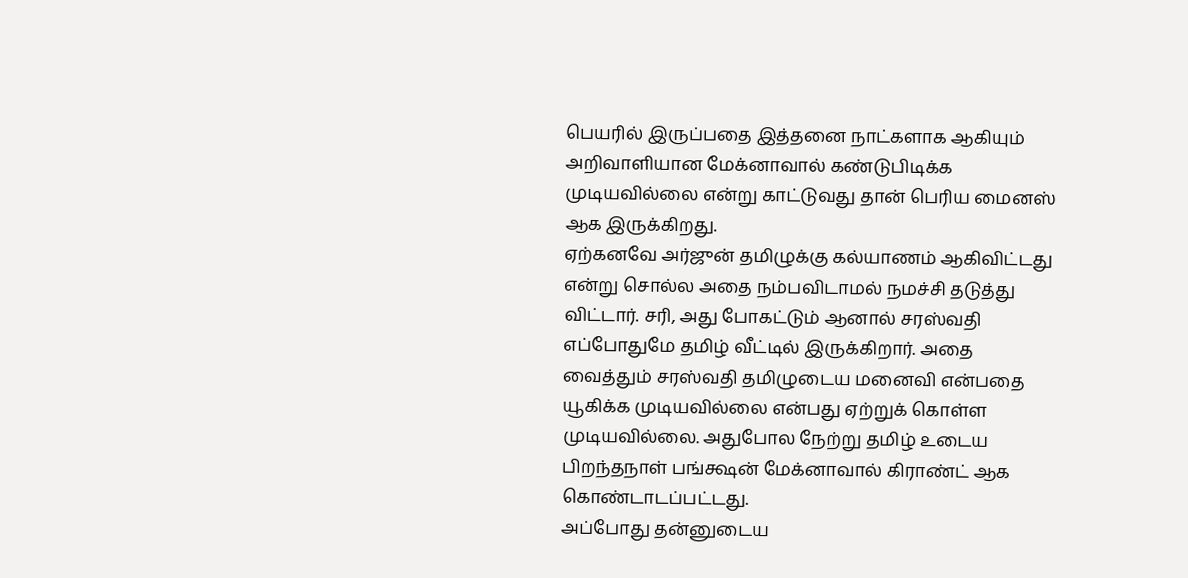பெயரில் இருப்பதை இத்தனை நாட்களாக ஆகியும் அறிவாளியான மேக்னாவால் கண்டுபிடிக்க முடியவில்லை என்று காட்டுவது தான் பெரிய மைனஸ் ஆக இருக்கிறது.
ஏற்கனவே அர்ஜுன் தமிழுக்கு கல்யாணம் ஆகிவிட்டது என்று சொல்ல அதை நம்பவிடாமல் நமச்சி தடுத்து விட்டார். சரி, அது போகட்டும் ஆனால் சரஸ்வதி எப்போதுமே தமிழ் வீட்டில் இருக்கிறார். அதை வைத்தும் சரஸ்வதி தமிழுடைய மனைவி என்பதை யூகிக்க முடியவில்லை என்பது ஏற்றுக் கொள்ள முடியவில்லை. அதுபோல நேற்று தமிழ் உடைய பிறந்தநாள் பங்க்ஷன் மேக்னாவால் கிராண்ட் ஆக கொண்டாடப்பட்டது.
அப்போது தன்னுடைய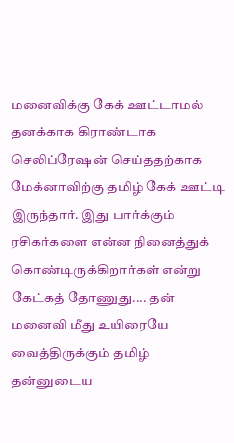மனைவிக்கு கேக் ஊட்டாமல் தனக்காக கிராண்டாக செலிப்ரேஷன் செய்ததற்காக மேக்னாவிற்கு தமிழ் கேக் ஊட்டி இருந்தார். இது பார்க்கும் ரசிகர்களை என்ன நினைத்துக் கொண்டிருக்கிறார்கள் என்று கேட்கத் தோணுது.... தன் மனைவி மீது உயிரையே வைத்திருக்கும் தமிழ் தன்னுடைய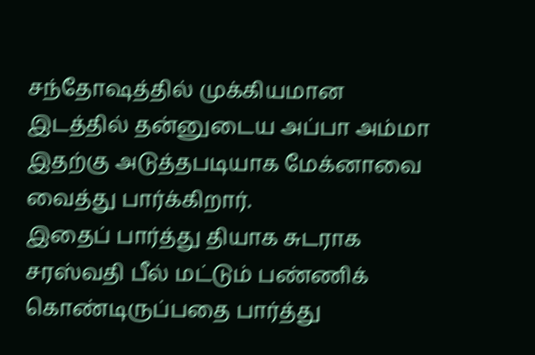சந்தோஷத்தில் முக்கியமான இடத்தில் தன்னுடைய அப்பா அம்மா இதற்கு அடுத்தபடியாக மேக்னாவை வைத்து பார்க்கிறார்.
இதைப் பார்த்து தியாக சுடராக சரஸ்வதி பீல் மட்டும் பண்ணிக் கொண்டிருப்பதை பார்த்து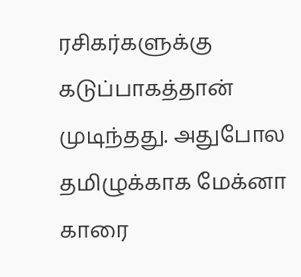ரசிகர்களுக்கு கடுப்பாகத்தான் முடிந்தது. அதுபோல தமிழுக்காக மேக்னா காரை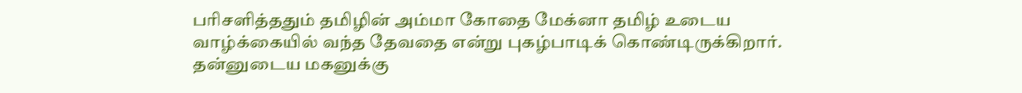பரிசளித்ததும் தமிழின் அம்மா கோதை மேக்னா தமிழ் உடைய வாழ்க்கையில் வந்த தேவதை என்று புகழ்பாடிக் கொண்டிருக்கிறார்.
தன்னுடைய மகனுக்கு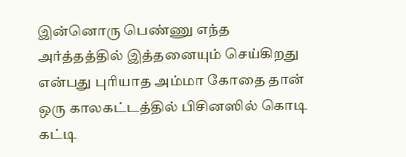இன்னொரு பெண்ணு எந்த அர்த்தத்தில் இத்தனையும் செய்கிறது என்பது புரியாத அம்மா கோதை தான் ஒரு காலகட்டத்தில் பிசினஸில் கொடி கட்டி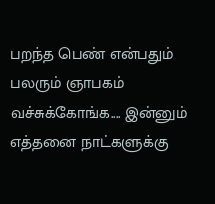பறந்த பெண் என்பதும் பலரும் ஞாபகம் வச்சுக்கோங்க.... இன்னும் எத்தனை நாட்களுக்கு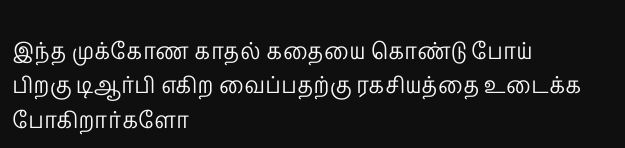இந்த முக்கோண காதல் கதையை கொண்டு போய் பிறகு டிஆர்பி எகிற வைப்பதற்கு ரகசியத்தை உடைக்க போகிறார்களோ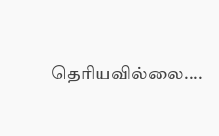தெரியவில்லை....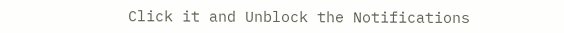Click it and Unblock the Notifications